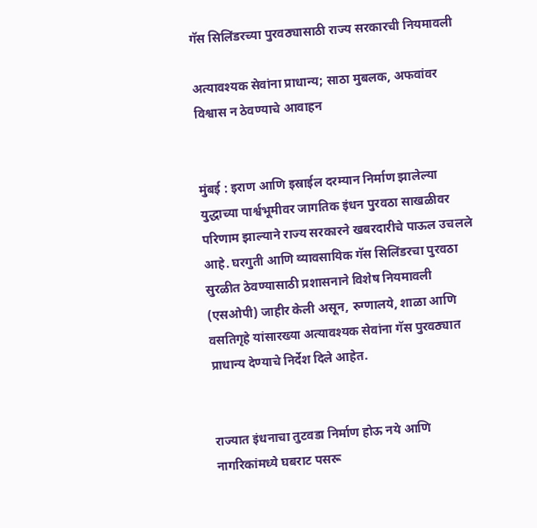गॅस सिलिंडरच्या पुरवठ्यासाठी राज्य सरकारची नियमावली

अत्यावश्यक सेवांना प्राधान्य; साठा मुबलक, अफवांवर विश्वास न ठेवण्याचे आवाहन


मुंबई : इराण आणि इस्राईल दरम्यान निर्माण झालेल्या युद्धाच्या पार्श्वभूमीवर जागतिक इंधन पुरवठा साखळीवर परिणाम झाल्याने राज्य सरकारने खबरदारीचे पाऊल उचलले आहे. घरगुती आणि व्यावसायिक गॅस सिलिंडरचा पुरवठा सुरळीत ठेवण्यासाठी प्रशासनाने विशेष नियमावली (एसओपी) जाहीर केली असून, रुग्णालये, शाळा आणि वसतिगृहे यांसारख्या अत्यावश्यक सेवांना गॅस पुरवठ्यात प्राधान्य देण्याचे निर्देश दिले आहेत.


राज्यात इंधनाचा तुटवडा निर्माण होऊ नये आणि नागरिकांमध्ये घबराट पसरू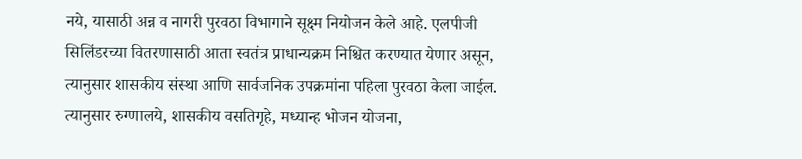नये, यासाठी अन्न व नागरी पुरवठा विभागाने सूक्ष्म नियोजन केले आहे. एलपीजी सिलिंडरच्या वितरणासाठी आता स्वतंत्र प्राधान्यक्रम निश्चित करण्यात येणार असून, त्यानुसार शासकीय संस्था आणि सार्वजनिक उपक्रमांना पहिला पुरवठा केला जाईल. त्यानुसार रुग्णालये, शासकीय वसतिगृहे, मध्यान्ह भोजन योजना,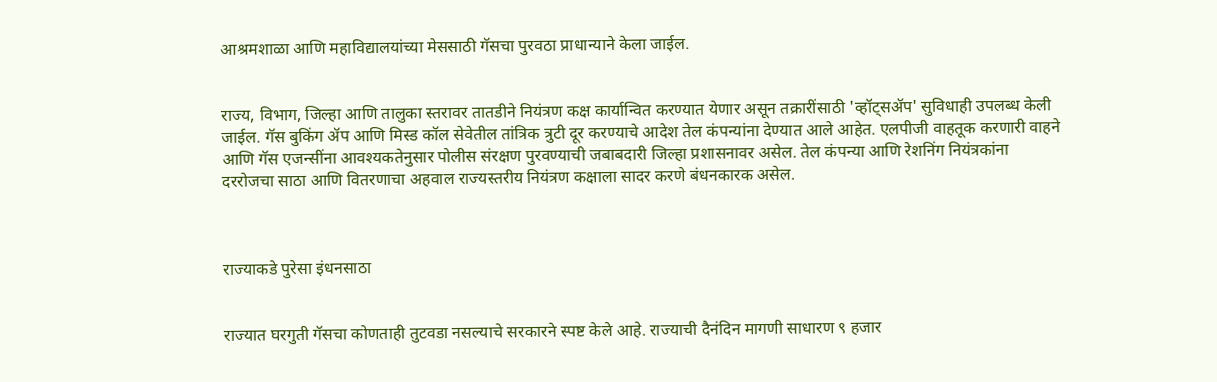आश्रमशाळा आणि महाविद्यालयांच्या मेससाठी गॅसचा पुरवठा प्राधान्याने केला जाईल.


राज्य, विभाग, जिल्हा आणि तालुका स्तरावर तातडीने नियंत्रण कक्ष कार्यान्वित करण्यात येणार असून तक्रारींसाठी 'व्हॉट्सॲप' सुविधाही उपलब्ध केली जाईल. गॅस बुकिंग ॲप आणि मिस्ड कॉल सेवेतील तांत्रिक त्रुटी दूर करण्याचे आदेश तेल कंपन्यांना देण्यात आले आहेत. एलपीजी वाहतूक करणारी वाहने आणि गॅस एजन्सींना आवश्यकतेनुसार पोलीस संरक्षण पुरवण्याची जबाबदारी जिल्हा प्रशासनावर असेल. तेल कंपन्या आणि रेशनिंग नियंत्रकांना दररोजचा साठा आणि वितरणाचा अहवाल राज्यस्तरीय नियंत्रण कक्षाला सादर करणे बंधनकारक असेल.



राज्याकडे पुरेसा इंधनसाठा


राज्यात घरगुती गॅसचा कोणताही तुटवडा नसल्याचे सरकारने स्पष्ट केले आहे. राज्याची दैनंदिन मागणी साधारण ९ हजार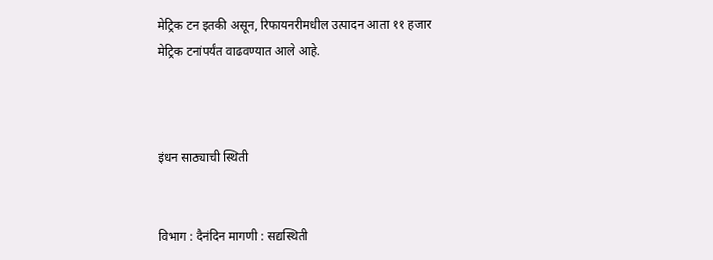मेट्रिक टन इतकी असून, रिफायनरीमधील उत्पादन आता ११ हजार मेट्रिक टनांपर्यंत वाढवण्यात आले आहे.



इंधन साठ्याची स्थिती


विभाग : दैनंदिन मागणी : सद्यस्थिती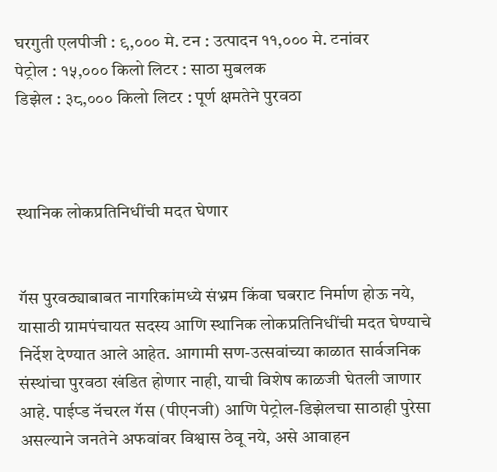घरगुती एलपीजी : ९,००० मे. टन : उत्पादन ११,००० मे. टनांवर
पेट्रोल : १५,००० किलो लिटर : साठा मुबलक
डिझेल : ३८,००० किलो लिटर : पूर्ण क्षमतेने पुरवठा



स्थानिक लोकप्रतिनिधींची मदत घेणार


गॅस पुरवठ्याबाबत नागरिकांमध्ये संभ्रम किंवा घबराट निर्माण होऊ नये, यासाठी ग्रामपंचायत सदस्य आणि स्थानिक लोकप्रतिनिधींची मदत घेण्याचे निर्देश देण्यात आले आहेत. आगामी सण-उत्सवांच्या काळात सार्वजनिक संस्थांचा पुरवठा खंडित होणार नाही, याची विशेष काळजी घेतली जाणार आहे. पाईप्ड नॅचरल गॅस (पीएनजी) आणि पेट्रोल-डिझेलचा साठाही पुरेसा असल्याने जनतेने अफवांवर विश्वास ठेवू नये, असे आवाहन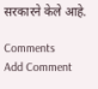सरकारने केले आहे.

Comments
Add Comment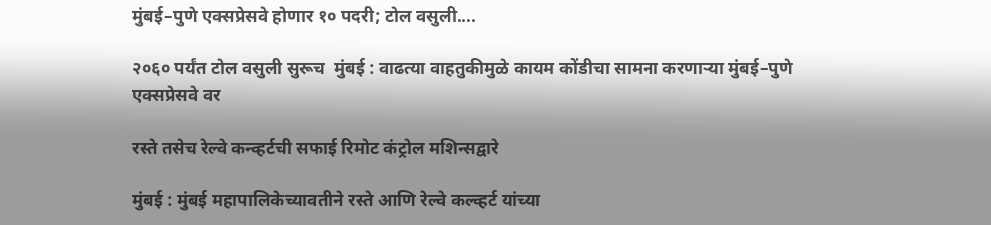मुंबई–पुणे एक्सप्रेसवे होणार १० पदरी; टोल वसुली....

२०६० पर्यंत टोल वसुली सुरूच  मुंबई : वाढत्या वाहतुकीमुळे कायम कोंडीचा सामना करणाऱ्या मुंबई–पुणे एक्सप्रेसवे वर

रस्ते तसेच रेल्वे कन्व्हर्टची सफाई रिमोट कंट्रोल मशिन्सद्वारे

मुंबई : मुंबई महापालिकेच्यावतीने रस्ते आणि रेल्वे कल्व्हर्ट यांच्या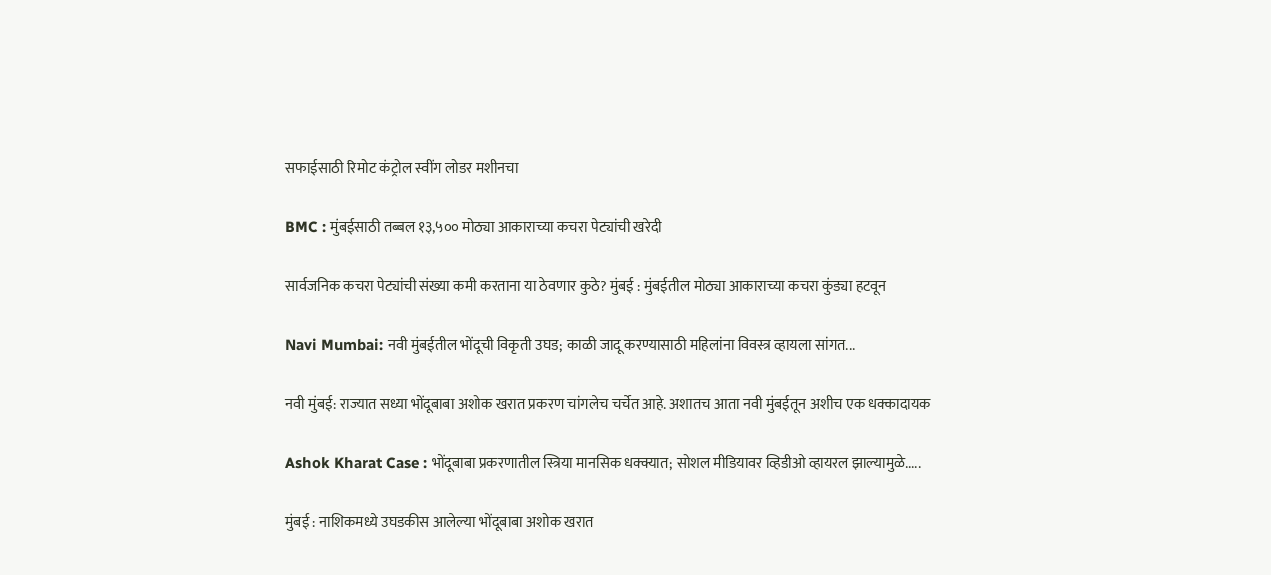सफाईसाठी रिमोट कंट्रोल स्वींग लोडर मशीनचा

BMC : मुंबईसाठी तब्बल १३,५०० मोठ्या आकाराच्या कचरा पेट्यांची खरेदी

सार्वजनिक कचरा पेट्यांची संख्या कमी करताना या ठेवणार कुठे? मुंबई : मुंबईतील मोठ्या आकाराच्या कचरा कुंड्या हटवून

Navi Mumbai: नवी मुंबईतील भोंदूची विकृती उघड; काळी जादू करण्यासाठी महिलांना विवस्त्र व्हायला सांगत...

नवी मुंबई: राज्यात सध्या भोंदूबाबा अशोक खरात प्रकरण चांगलेच चर्चेत आहे. अशातच आता नवी मुंबईतून अशीच एक धक्कादायक

Ashok Kharat Case : भोंदूबाबा प्रकरणातील स्त्रिया मानसिक धक्क्यात; सोशल मीडियावर व्हिडीओ व्हायरल झाल्यामुळे.....

मुंबई : नाशिकमध्ये उघडकीस आलेल्या भोंदूबाबा अशोक खरात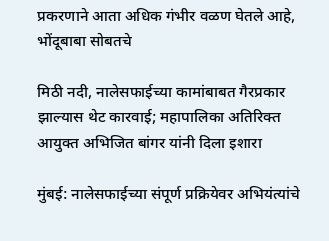प्रकरणाने आता अधिक गंभीर वळण घेतले आहे, भोंदूबाबा सोबतचे

मिठी नदी, नालेसफाईच्या कामांबाबत गैरप्रकार झाल्यास थेट कारवाई; महापालिका अतिरिक्त आयुक्त अभिजित बांगर यांनी दिला इशारा

मुंबई: नालेसफाईच्या संपूर्ण प्रक्रियेवर अभियंत्यांचे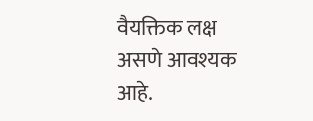वैयक्तिक लक्ष असणे आवश्यक आहे.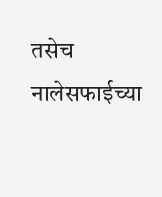तसेच नालेसफाईच्या